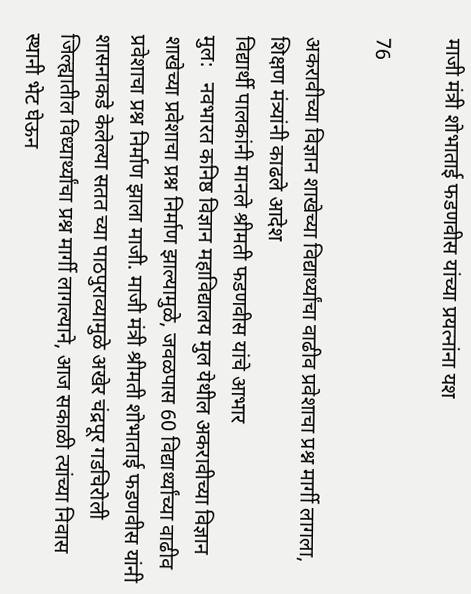माजी मंत्री शोभाताई फडणवीस यांच्या प्रयत्नांना यश

76

अकरावीच्या विज्ञान शाखेच्या विद्यार्थ्यांचा वाढीव प्रवेशाचा प्रश्न मार्गी लागला, शिक्षण मंत्र्यांनी काढले आदेश
विद्यार्थी पालकांनी मानले श्रीमती फडणवीस यांचे आभार
मुल:   नवभारत कनिष्ठ विज्ञान महाविद्यालय मुल येथील अकरावीच्या विज्ञान शाखेच्या प्रवेशाचा प्रश्न निर्माण झाल्यामुळे, जवळपास 60 विद्यार्थ्यांच्या वाढीव प्रवेशाचा प्रश्न निर्माण झाला माजी. माजी मंत्री श्रीमती शोभाताई फडणवीस यांनी शासनाकडे केलेल्या सतत च्या पाठपुराव्यामुळे अखेर चंद्रपूर गडचिरोली जिल्ह्यातील विध्यार्थ्यांचा प्रश्न मार्गी लागल्याने, आज सकाळी त्यांच्या निवास स्थानी भेट घेऊन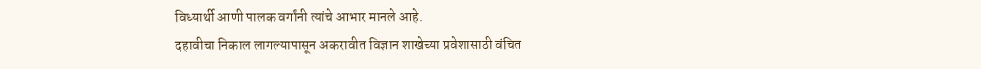विध्यार्थी आणी पालक वर्गांनी त्यांचे आभार मानले आहे.
दहावीचा निकाल लागल्यापासून अकरावीत विज्ञान शाखेच्या प्रवेशासाठी वंचित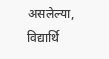असलेल्या,  विद्यार्थि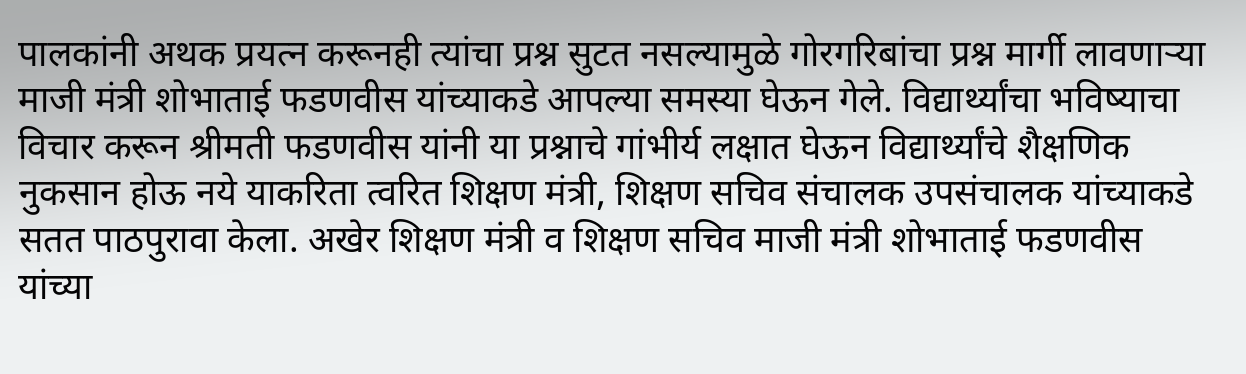पालकांनी अथक प्रयत्न करूनही त्यांचा प्रश्न सुटत नसल्यामुळे गोरगरिबांचा प्रश्न मार्गी लावणाऱ्या माजी मंत्री शोभाताई फडणवीस यांच्याकडे आपल्या समस्या घेऊन गेले. विद्यार्थ्यांचा भविष्याचा विचार करून श्रीमती फडणवीस यांनी या प्रश्नाचे गांभीर्य लक्षात घेऊन विद्यार्थ्यांचे शैक्षणिक नुकसान होऊ नये याकरिता त्वरित शिक्षण मंत्री, शिक्षण सचिव संचालक उपसंचालक यांच्याकडे सतत पाठपुरावा केला. अखेर शिक्षण मंत्री व शिक्षण सचिव माजी मंत्री शोभाताई फडणवीस यांच्या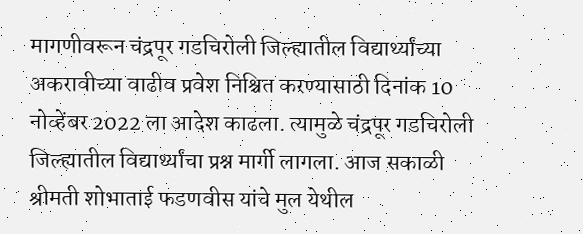मागणीवरून चंद्रपूर गडचिरोली जिल्ह्यातील विद्यार्थ्यांच्या अकरावीच्या वाढीव प्रवेश निश्चित करण्यासाठी दिनांक 10 नोव्हेंबर 2022 ला आदेश काढला. त्यामुळे चंद्रपूर गडचिरोली जिल्ह्यातील विद्यार्थ्यांचा प्रश्न मार्गी लागला. आज सकाळी श्रीमती शोभाताई फडणवीस यांचे मुल येथील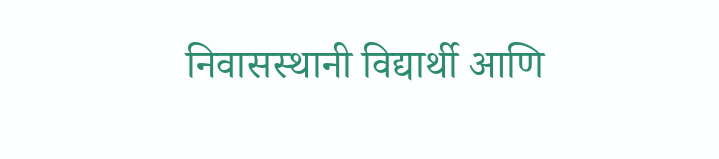निवासस्थानी विद्यार्थी आणि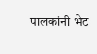पालकांनी भेट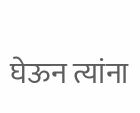घेऊन त्यांना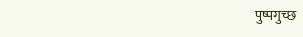पुष्पगुच्छ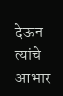देऊन त्यांचे आभार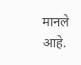मानले आहे.